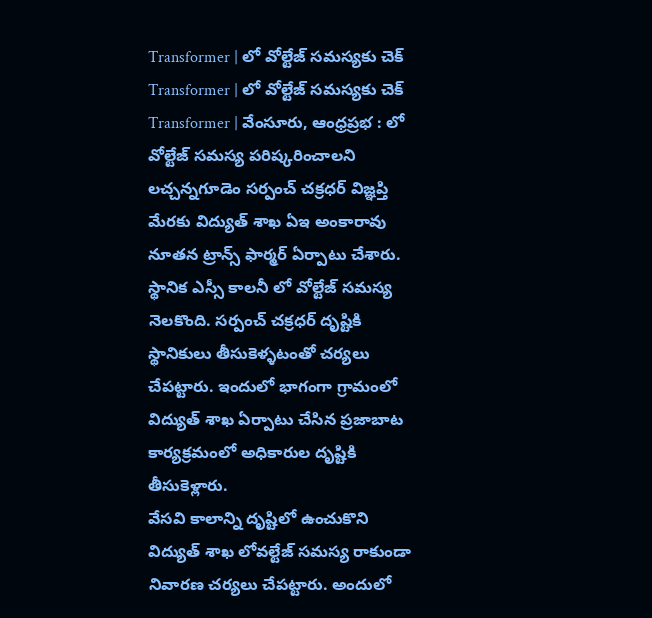Transformer | లో వోల్టేజ్ సమస్యకు చెక్
Transformer | లో వోల్టేజ్ సమస్యకు చెక్
Transformer | వేంసూరు, ఆంధ్రప్రభ : లో వోల్టేజ్ సమస్య పరిష్కరించాలని లచ్చన్నగూడెం సర్పంచ్ చక్రధర్ విజ్ఞప్తి మేరకు విద్యుత్ శాఖ ఏఇ అంకారావు నూతన ట్రాన్స్ ఫార్మర్ ఏర్పాటు చేశారు. స్థానిక ఎస్సీ కాలనీ లో వోల్టేజ్ సమస్య నెలకొంది. సర్పంచ్ చక్రధర్ దృష్టికి స్థానికులు తీసుకెళ్ళటంతో చర్యలు చేపట్టారు. ఇందులో భాగంగా గ్రామంలో విద్యుత్ శాఖ ఏర్పాటు చేసిన ప్రజాబాట కార్యక్రమంలో అధికారుల దృష్టికి తీసుకెళ్లారు.
వేసవి కాలాన్ని దృష్టిలో ఉంచుకొని విద్యుత్ శాఖ లోవల్టేజ్ సమస్య రాకుండా నివారణ చర్యలు చేపట్టారు. అందులో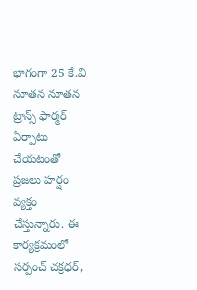భాగంగా 25 కే.వి నూతన నూతన ట్రాన్స్ ఫార్మర్ ఏర్పాటు చేయటంతో ప్రజలు హర్షం వ్యక్తం చేస్తున్నారు. ఈ కార్యక్రమంలో సర్పంచ్ చక్రధర్,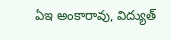ఏఇ అంకారావు, విద్యుత్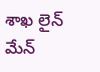శాఖ లైన్ మేన్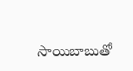సాయిబాబుతో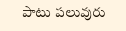పాటు పలువురు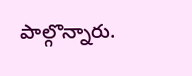పాల్గొన్నారు.